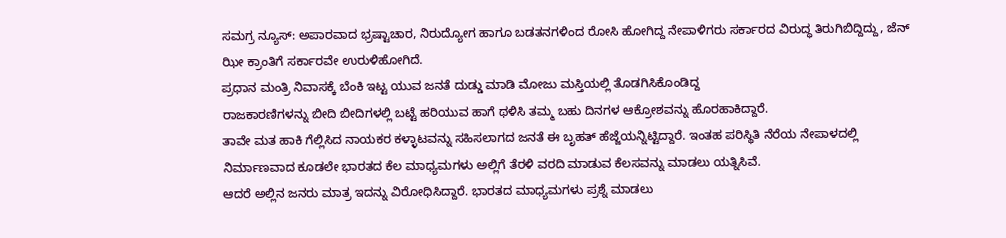ಸಮಗ್ರ ನ್ಯೂಸ್: ಅಪಾರವಾದ ಭ್ರಷ್ಟಾಚಾರ, ನಿರುದ್ಯೋಗ ಹಾಗೂ ಬಡತನಗಳಿಂದ ರೋಸಿ ಹೋಗಿದ್ದ ನೇಪಾಳಿಗರು ಸರ್ಕಾರದ ವಿರುದ್ಧ ತಿರುಗಿಬಿದ್ದಿದ್ದು, ಜೆನ್ ಝೀ ಕ್ರಾಂತಿಗೆ ಸರ್ಕಾರವೇ ಉರುಳಿಹೋಗಿದೆ.
ಪ್ರಧಾನ ಮಂತ್ರಿ ನಿವಾಸಕ್ಕೆ ಬೆಂಕಿ ಇಟ್ಟ ಯುವ ಜನತೆ ದುಡ್ಡು ಮಾಡಿ ಮೋಜು ಮಸ್ತಿಯಲ್ಲಿ ತೊಡಗಿಸಿಕೊಂಡಿದ್ದ
ರಾಜಕಾರಣಿಗಳನ್ನು ಬೀದಿ ಬೀದಿಗಳಲ್ಲಿ ಬಟ್ಟೆ ಹರಿಯುವ ಹಾಗೆ ಥಳಿಸಿ ತಮ್ಮ ಬಹು ದಿನಗಳ ಆಕ್ರೋಶವನ್ನು ಹೊರಹಾಕಿದ್ದಾರೆ.
ತಾವೇ ಮತ ಹಾಕಿ ಗೆಲ್ಲಿಸಿದ ನಾಯಕರ ಕಳ್ಳಾಟವನ್ನು ಸಹಿಸಲಾಗದ ಜನತೆ ಈ ಬೃಹತ್ ಹೆಜ್ಜೆಯನ್ನಿಟ್ಟಿದ್ದಾರೆ. ಇಂತಹ ಪರಿಸ್ಥಿತಿ ನೆರೆಯ ನೇಪಾಳದಲ್ಲಿ ನಿರ್ಮಾಣವಾದ ಕೂಡಲೇ ಭಾರತದ ಕೆಲ ಮಾಧ್ಯಮಗಳು ಅಲ್ಲಿಗೆ ತೆರಳಿ ವರದಿ ಮಾಡುವ ಕೆಲಸವನ್ನು ಮಾಡಲು ಯತ್ನಿಸಿವೆ.
ಆದರೆ ಅಲ್ಲಿನ ಜನರು ಮಾತ್ರ ಇದನ್ನು ವಿರೋಧಿಸಿದ್ದಾರೆ. ಭಾರತದ ಮಾಧ್ಯಮಗಳು ಪ್ರಶ್ನೆ ಮಾಡಲು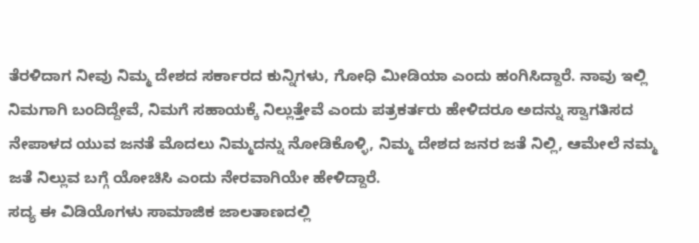ತೆರಳಿದಾಗ ನೀವು ನಿಮ್ಮ ದೇಶದ ಸರ್ಕಾರದ ಕುನ್ನಿಗಳು, ಗೋಧಿ ಮೀಡಿಯಾ ಎಂದು ಹಂಗಿಸಿದ್ದಾರೆ. ನಾವು ಇಲ್ಲಿ ನಿಮಗಾಗಿ ಬಂದಿದ್ದೇವೆ, ನಿಮಗೆ ಸಹಾಯಕ್ಕೆ ನಿಲ್ಲುತ್ತೇವೆ ಎಂದು ಪತ್ರಕರ್ತರು ಹೇಳಿದರೂ ಅದನ್ನು ಸ್ವಾಗತಿಸದ ನೇಪಾಳದ ಯುವ ಜನತೆ ಮೊದಲು ನಿಮ್ಮದನ್ನು ನೋಡಿಕೊಳ್ಳಿ, ನಿಮ್ಮ ದೇಶದ ಜನರ ಜತೆ ನಿಲ್ಲಿ, ಆಮೇಲೆ ನಮ್ಮ ಜತೆ ನಿಲ್ಲುವ ಬಗ್ಗೆ ಯೋಚಿಸಿ ಎಂದು ನೇರವಾಗಿಯೇ ಹೇಳಿದ್ದಾರೆ.
ಸದ್ಯ ಈ ವಿಡಿಯೊಗಳು ಸಾಮಾಜಿಕ ಜಾಲತಾಣದಲ್ಲಿ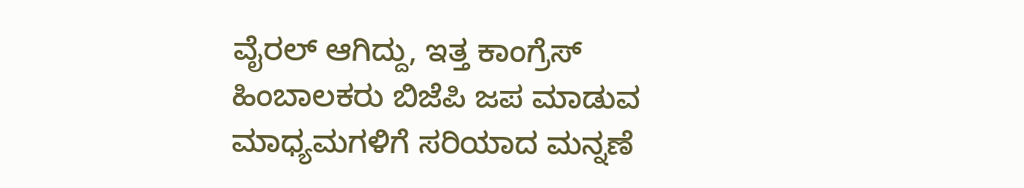ವೈರಲ್ ಆಗಿದ್ದು, ಇತ್ತ ಕಾಂಗ್ರೆಸ್ ಹಿಂಬಾಲಕರು ಬಿಜೆಪಿ ಜಪ ಮಾಡುವ ಮಾಧ್ಯಮಗಳಿಗೆ ಸರಿಯಾದ ಮನ್ನಣೆ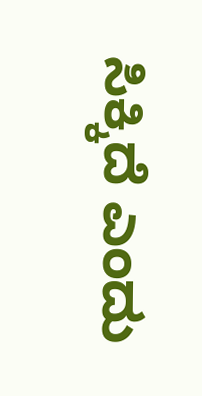ಸಿಕ್ಕಿದೆ ಎಂದು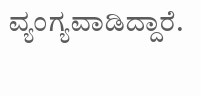ವ್ಯಂಗ್ಯವಾಡಿದ್ದಾರೆ.